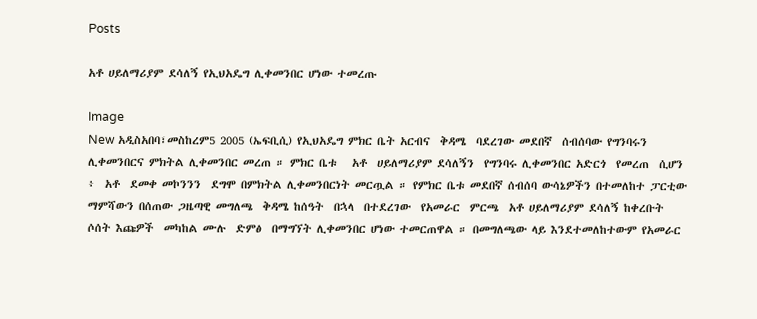Posts

አቶ ሀይለማሪያም ደሳለኝ የኢህአዴግ ሊቀመንበር ሆነው ተመረጡ

Image
New አዲስአበባ፣መስከረም5 2005 (ኤፍቢሲ) የኢህአዴግ ምክር ቤት አርብና  ቅዳሜ  ባደረገው መደበኛ  ሰብሰባው የግንባሩን ሊቀመንበርና ምክትል ሊቀመንበር መረጠ ። ምክር ቤቱ   አቶ  ሀይለማሪያም ደሳለኝን  የግንባሩ ሊቀመንበር አድርጎ  የመረጠ  ሲሆን ፥  አቶ  ደመቀ መኮንንን  ደግሞ በምክትል ሊቀመንበርነት መርጧል ። የምክር ቤቱ መደበኛ ሰብሰባ ውሳኔዎችን በተመለከተ ፓርቲው  ማምሻውን በሰጠው ጋዜጣዊ መግለጫ  ቅዳሜ ከሰዓት  በኋላ  በተደረገው  የአመራር  ምርጫ  አቶ ሀይለማሪያም ደሳለኝ ከቀረቡት ሶሰት እጩዎች  መካከል ሙሉ  ድምፅ  በማግኘት ሊቀመንበር ሆነው ተመርጠዋል ። በመግለጫው ላይ እንደተመለከተውም የአመራር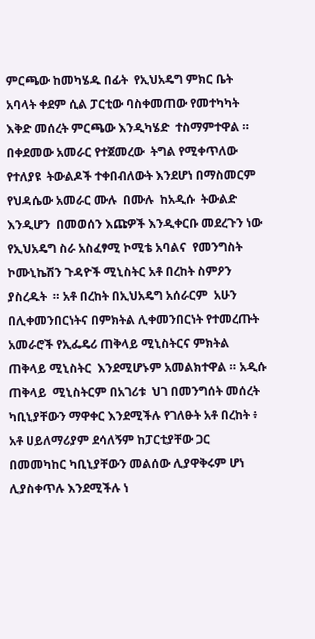ምርጫው ከመካሄዱ በፊት  የኢህአዴግ ምክር ቤት አባላት ቀደም ሲል ፓርቲው ባስቀመጠው የመተካካት እቅድ መሰረት ምርጫው እንዲካሄድ  ተስማምተዋል ። በቀደመው አመራር የተጀመረው  ትግል የሚቀጥለው የተለያዩ  ትውልዶች ተቀበብለውት እንደሆነ በማስመርም  የህዳሴው አመራር ሙሉ  በሙሉ  ከአዲሱ  ትውልድ  እንዲሆን  በመወሰን እጩዎች እንዲቀርቡ መደረጉን ነው የኢህአዴግ ስራ አስፈፃሚ ኮሚቴ አባልና  የመንግስት ኮሙኒኬሽን ጉዳዮች ሚኒስትር አቶ በረከት ስምዖን ያስረዱት  ። አቶ በረከት በኢህአዴግ አሰራርም  አሁን በሊቀመንበርነትና በምክትል ሊቀመንበርነት የተመረጡት አመራሮች የኢፌዴሪ ጠቅላይ ሚኒስትርና ምክትል  ጠቅላይ ሚኒስትር  እንደሚሆኑም አመልክተዋል ። አዲሱ ጠቅላይ  ሚኒስትርም በአገሪቱ  ህገ በመንግሰት መሰረት  ካቢኒያቸውን ማዋቀር እንደሚችሉ የገለፁት አቶ በረከት ፥  አቶ ሀይለማሪያም ደሳለኝም ከፓርቲያቸው ጋር በመመካከር ካቢኒያቸውን መልሰው ሊያዋቅሩም ሆነ ሊያስቀጥሉ እንደሚችሉ ነ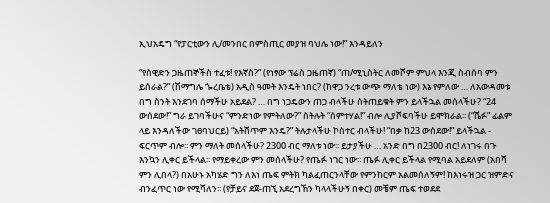ኢህአዴግ “የፓርቲውን ሊ/መንበር በምስጢር መያዝ ባህሌ ነው!” እንዳይለን

“የስዊድን ጋዜጠኞችስ ተፈቱ! የእኛስ?” (የነፃው ፕሬስ ጋዜጠኛ) “ጠ/ሚኒስትር ለመሾም ምህላ እንጂ ስብሰባ ምን ይሰራል?” (ሽማግሌ ጐረቤቴ) አዲስ ዓመት እንዴት ነበር? (ከዋጋ ንረቱ ውጭ ማለቴ ነው) እኔ የምለው … ለአውዳመቱ  በግ ስንት እንደገባ ሰማችሁ አይደል? … በግ ነጋዴውን ጠጋ ብላችሁ ስትጠይቁት ምን ይላችኋል መሰላችሁ? “24 ውሰደው!” ግራ ይገባችሁና “ምንድነው የምትለው?” ስትሉት “ሰምተሃል!” ብሎ ሊያሾፍባችሁ ይሞክራል፡፡ (“ሼፉ” ፊልም ላይ እንዳለችው ገፀባህርይ) “አትሸጥም እንዴ?” ትሉታላችሁ ኮስተር ብላችሁ! “በቃ ከ23 ውሰደው!” ይላችኋል - ፍርጥም ብሎ፡፡ ምን ማለት መሰላችሁ? 2300 ብር ማለቱ ነው፡፡ ይታያችሁ … አንድ በግ በ2300 ብር! ለነገሩ በጉ እንኳን ሊቀር ይችላል፡፡ የማይቀረው ምን መሰላችሁ? የጤፉ ነገር ነው፡፡ ጤፉ ሊቀር ይችላል የሚባል አይደለም (አበሻ ምን ሊበላ?) በአሁኑ አካሄድ ግን ለእነ ጤፍ ምትክ ካልፈጠርንላቸው የምንከርም አልመሰለኝም! ከእነሩዝ ጋር ዝምድና ብንፈጥር ነው የሚሻለን፡፡ (የቻይና ደጀ-ጠኚ አደረግኸን ካላላችሁኝ በቀር) መቼም ጤፍ ተወደደ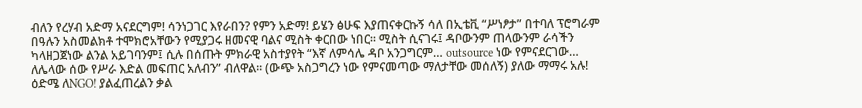ብለን የረሃብ አድማ አናደርግም! ሳንነጋገር እየራበን? የምን አድማ! ይሄን ፅሁፍ እያጠናቀርኩኝ ሳለ በኢቴቪ “ሥነፆታ” በተባለ ፕሮግራም በዓሉን አስመልክቶ ተሞክሮአቸውን የሚያጋሩ ዘመናዊ ባልና ሚስት ቀርበው ነበር፡፡ ሚስት ሲናገሩ፤ ዳቦውንም ጠላውንም ራሳችን ካላዘጋጀነው ልንል አይገባንም፤ ሲሉ በሰጡት ምክራዊ አስተያየት “እኛ ለምሳሌ ዳቦ አንጋግርም… outsource ነው የምናደርገው… ለሌላው ሰው የሥራ እድል መፍጠር አለብን” ብለዋል፡፡ (ውጭ አስጋግረን ነው የምናመጣው ማለታቸው መሰለኝ) ያለው ማማሩ አሉ! ዕድሜ ለNGO! ያልፈጠረልን ቃል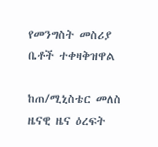የመንግስት መስሪያ ቤቶች ተቀዛቅዝዋል

ከጠ/ሚኒስቴር መለስ ዜናዊ ዜና ዕረፍት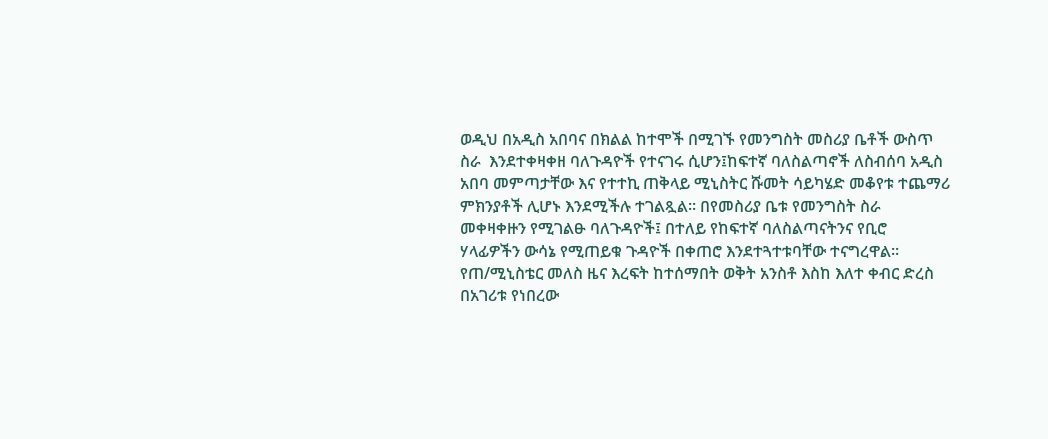ወዲህ በአዲስ አበባና በክልል ከተሞች በሚገኙ የመንግስት መስሪያ ቤቶች ውስጥ ስራ  እንደተቀዛቀዘ ባለጉዳዮች የተናገሩ ሲሆን፤ከፍተኛ ባለስልጣኖች ለስብሰባ አዲስ አበባ መምጣታቸው እና የተተኪ ጠቅላይ ሚኒስትር ሹመት ሳይካሄድ መቆየቱ ተጨማሪ ምክንያቶች ሊሆኑ እንደሚችሉ ተገልጿል፡፡ በየመስሪያ ቤቱ የመንግስት ስራ መቀዛቀዙን የሚገልፁ ባለጉዳዮች፤ በተለይ የከፍተኛ ባለስልጣናትንና የቢሮ ሃላፊዎችን ውሳኔ የሚጠይቁ ጉዳዮች በቀጠሮ እንደተጓተቱባቸው ተናግረዋል፡፡ የጠ/ሚኒስቴር መለስ ዜና እረፍት ከተሰማበት ወቅት አንስቶ እስከ እለተ ቀብር ድረስ በአገሪቱ የነበረው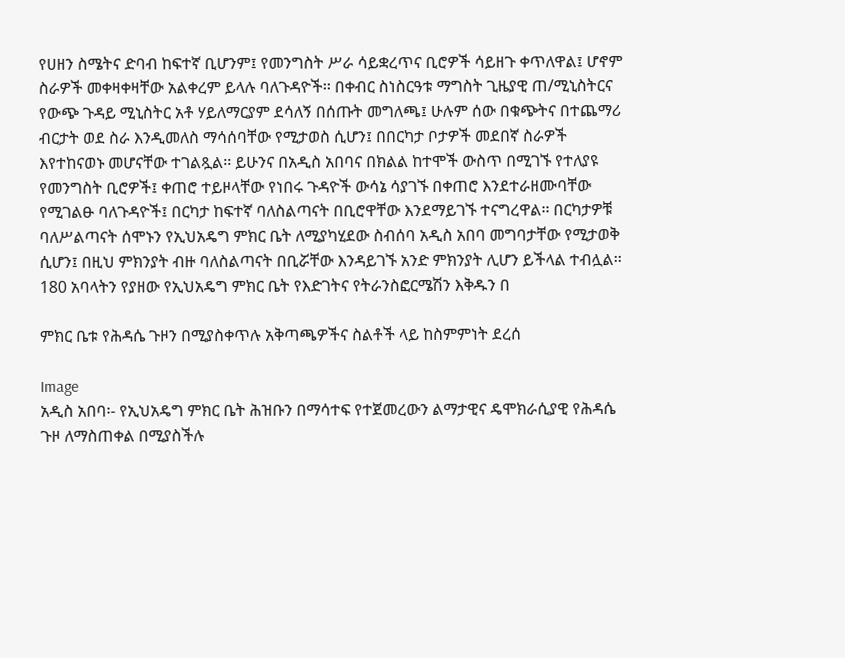የሀዘን ስሜትና ድባብ ከፍተኛ ቢሆንም፤ የመንግስት ሥራ ሳይቋረጥና ቢሮዎች ሳይዘጉ ቀጥለዋል፤ ሆኖም ስራዎች መቀዛቀዛቸው አልቀረም ይላሉ ባለጉዳዮች፡፡ በቀብር ስነስርዓቱ ማግስት ጊዜያዊ ጠ/ሚኒስትርና የውጭ ጉዳይ ሚኒስትር አቶ ሃይለማርያም ደሳለኝ በሰጡት መግለጫ፤ ሁሉም ሰው በቁጭትና በተጨማሪ ብርታት ወደ ስራ እንዲመለስ ማሳሰባቸው የሚታወስ ሲሆን፤ በበርካታ ቦታዎች መደበኛ ስራዎች እየተከናወኑ መሆናቸው ተገልጿል፡፡ ይሁንና በአዲስ አበባና በክልል ከተሞች ውስጥ በሚገኙ የተለያዩ የመንግስት ቢሮዎች፤ ቀጠሮ ተይዞላቸው የነበሩ ጉዳዮች ውሳኔ ሳያገኙ በቀጠሮ እንደተራዘሙባቸው የሚገልፁ ባለጉዳዮች፤ በርካታ ከፍተኛ ባለስልጣናት በቢሮዋቸው እንደማይገኙ ተናግረዋል፡፡ በርካታዎቹ ባለሥልጣናት ሰሞኑን የኢህአዴግ ምክር ቤት ለሚያካሂደው ስብሰባ አዲስ አበባ መግባታቸው የሚታወቅ ሲሆን፤ በዚህ ምክንያት ብዙ ባለስልጣናት በቢሯቸው እንዳይገኙ አንድ ምክንያት ሊሆን ይችላል ተብሏል፡፡ 180 አባላትን የያዘው የኢህአዴግ ምክር ቤት የእድገትና የትራንስፎርሜሽን እቅዱን በ

ምክር ቤቱ የሕዳሴ ጉዞን በሚያስቀጥሉ አቅጣጫዎችና ስልቶች ላይ ከስምምነት ደረሰ

Image
አዲስ አበባ፡- የኢህአዴግ ምክር ቤት ሕዝቡን በማሳተፍ የተጀመረውን ልማታዊና ዴሞክራሲያዊ የሕዳሴ ጉዞ ለማስጠቀል በሚያስችሉ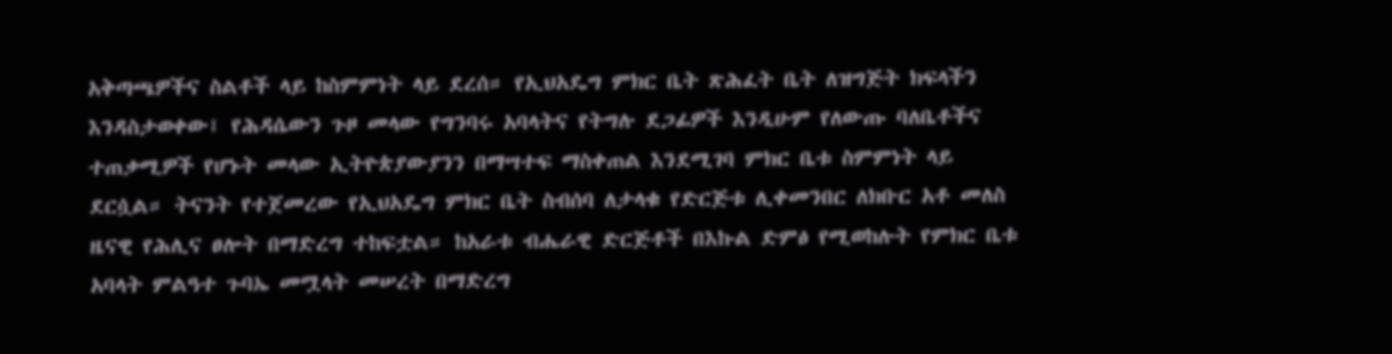አቅጣጫዎችና ስልቶች ላይ ከስምምነት ላይ ደረሰ። የኢህአዴግ ምክር ቤት ጽሕፈት ቤት ለዝግጅት ክፍላችን እንዳስታወቀው፤ የሕዳሴውን ጉዞ መላው የግንባሩ አባላትና የትግሉ ደጋፊዎች እንዲሁም የለውጡ ባለቤቶችና ተጠቃሚዎች የሆኑት መላው ኢትዮጵያውያንን በማሣተፍ ማስቀጠል እንደሚገባ ምክር ቤቱ ስምምነት ላይ ደርሷል። ትናንት የተጀመረው የኢህአዴግ ምክር ቤት ስብሰባ ለታላቁ የድርጅቱ ሊቀመንበር ለክቡር አቶ መለስ ዜናዊ የሕሊና ፀሎት በማድረግ ተከፍቷል። ከአራቱ ብሔራዊ ድርጅቶች በእኩል ድምፅ የሚወከሉት የምክር ቤቱ አባላት ምልዓተ ጉባኤ መሟላት መሠረት በማድረግ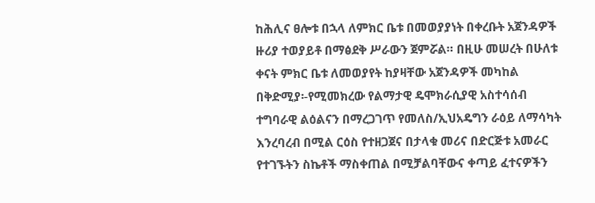ከሕሊና ፀሎቱ በኋላ ለምክር ቤቱ በመወያያነት በቀረቡት አጀንዳዎች ዙሪያ ተወያይቶ በማፅደቅ ሥራውን ጀምሯል። በዚሁ መሠረት በሁለቱ ቀናት ምክር ቤቱ ለመወያየት ከያዛቸው አጀንዳዎች መካከል በቅድሚያ፡-የሚመክረው የልማታዊ ዴሞክራሲያዊ አስተሳሰብ ተግባራዊ ልዕልናን በማረጋገጥ የመለስ/ኢህአዴግን ራዕይ ለማሳካት እንረባረብ በሚል ርዕስ የተዘጋጀና በታላቁ መሪና በድርጅቱ አመራር የተገኙትን ስኬቶች ማስቀጠል በሚቻልባቸውና ቀጣይ ፈተናዎችን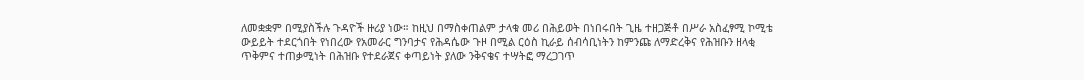ለመቋቋም በሚያስችሉ ጉዳዮች ዙሪያ ነው። ከዚህ በማስቀጠልም ታላቁ መሪ በሕይወት በነበሩበት ጊዜ ተዘጋጅቶ በሥራ አስፈፃሚ ኮሚቴ ውይይት ተደርጎበት የነበረው የአመራር ግንባታና የሕዳሴው ጉዞ በሚል ርዕስ ኪራይ ሰብሳቢነትን ከምንጩ ለማድረቅና የሕዝቡን ዘላቂ ጥቅምና ተጠቃሚነት በሕዝቡ የተደራጀና ቀጣይነት ያለው ንቅናቄና ተሣትፎ ማረጋገጥ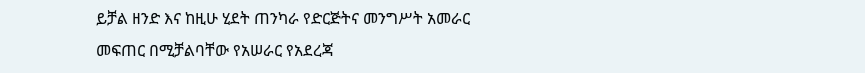ይቻል ዘንድ እና ከዚሁ ሂደት ጠንካራ የድርጅትና መንግሥት አመራር መፍጠር በሚቻልባቸው የአሠራር የአደረጃ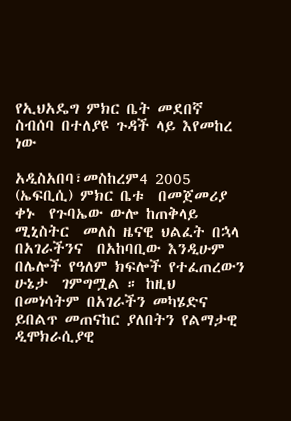የኢህአዴግ ምክር ቤት መደበኛ ስብሰባ በተለያዩ ጉዳች ላይ እየመከረ ነው

አዲስአበባ፣መስከረም4 2005 (ኤፍቢሲ) ምክር ቤቱ  በመጀመሪያ  ቀኑ  የጉባኤው ውሎ ከጠቅላይ  ሚኒስትር  መለስ ዜናዊ ህልፈት በኋላ በአገራችንና  በአከባቢው እንዲሁም በሌሎች የዓለም ክፍሎች የተፈጠረውን ሁኔታ  ገምግሟል ። ከዚህ በመነሳትም በአገራችን መካሄድና ይበልጥ መጠናከር ያለበትን የልማታዊ ዲሞክራሲያዊ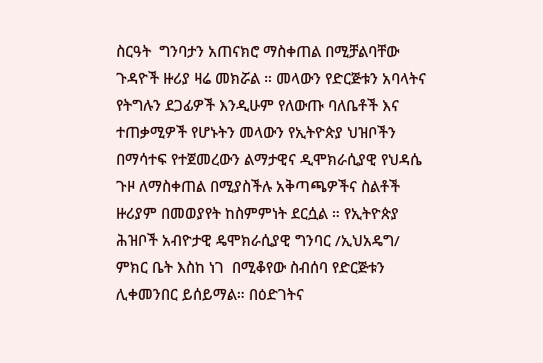ስርዓት  ግንባታን አጠናክሮ ማስቀጠል በሚቻልባቸው ጉዳዮች ዙሪያ ዛሬ መክሯል ። መላውን የድርጅቱን አባላትና የትግሉን ደጋፊዎች እንዲሁም የለውጡ ባለቤቶች እና ተጠቃሚዎች የሆኑትን መላውን የኢትዮጵያ ህዝቦችን በማሳተፍ የተጀመረውን ልማታዊና ዲሞክራሲያዊ የህዳሴ ጉዞ ለማስቀጠል በሚያስችሉ አቅጣጫዎችና ስልቶች  ዙሪያም በመወያየት ከስምምነት ደርሷል ። የኢትዮጵያ ሕዝቦች አብዮታዊ ዴሞክራሲያዊ ግንባር /ኢህአዴግ/ ምክር ቤት እስከ ነገ  በሚቆየው ስብሰባ የድርጅቱን ሊቀመንበር ይሰይማል። በዕድገትና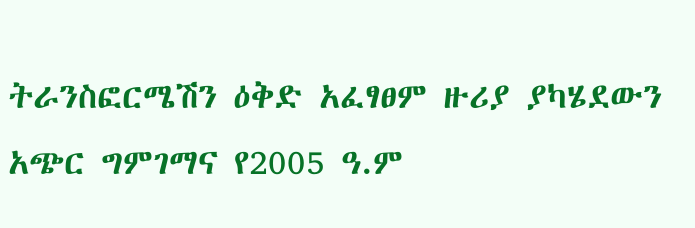ትራንስፎርሜሽን ዕቅድ አፈፃፀም ዙሪያ ያካሄደውን አጭር ግምገማና የ2005 ዓ.ም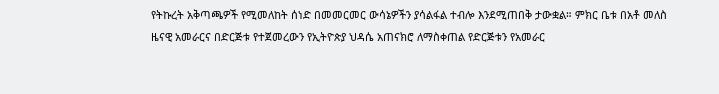የትኩረት አቅጣጫዎች የሚመለከት ሰነድ በመመርመር ውሳኔዎችን ያሳልፋል ተብሎ እንደሚጠበቅ ታውቋል። ምክር ቤቱ በአቶ መለስ ዜናዊ አመራርና በድርጅቱ የተጀመረውን የኢትዮጵያ ህዳሴ አጠናክሮ ለማስቀጠል የድርጅቱን የአመራር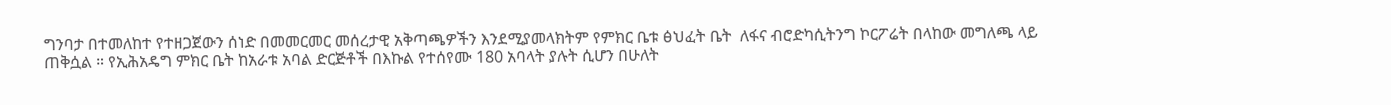ግንባታ በተመለከተ የተዘጋጀውን ሰነድ በመመርመር መሰረታዊ አቅጣጫዎችን እንደሚያመላክትም የምክር ቤቱ ፅህፈት ቤት  ለፋና ብሮድካሲትንግ ኮርፖሬት በላከው መግለጫ ላይ ጠቅሷል ። የኢሕአዴግ ምክር ቤት ከአራቱ አባል ድርጅቶች በእኩል የተሰየሙ 180 አባላት ያሉት ሲሆን በሁለት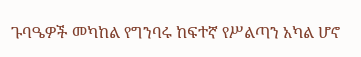ጉባዔዎች መካከል የግንባሩ ከፍተኛ የሥልጣን አካል ሆኖ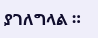ያገለግላል ።